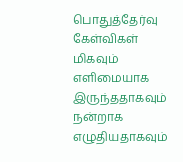பொதுத்தேர்வு கேள்விகள் மிகவும் எளிமையாக இருந்ததாகவும் நன்றாக எழுதியதாகவும்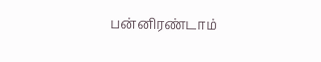பன்னிரண்டாம்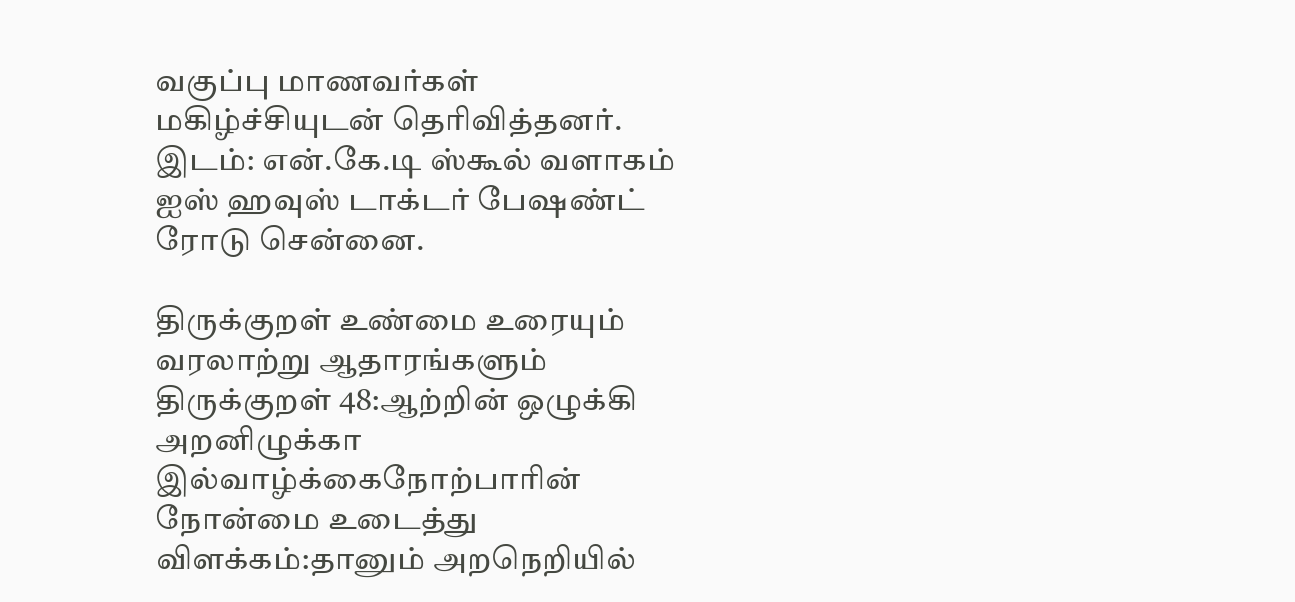வகுப்பு மாணவர்கள் மகிழ்ச்சியுடன் தெரிவித்தனர். இடம்: என்.கே.டி ஸ்கூல் வளாகம் ஐஸ் ஹவுஸ் டாக்டர் பேஷண்ட் ரோடு சென்னை.

திருக்குறள் உண்மை உரையும் வரலாற்று ஆதாரங்களும்
திருக்குறள் 48:ஆற்றின் ஒழுக்கி அறனிழுக்கா இல்வாழ்க்கைநோற்பாரின் நோன்மை உடைத்து விளக்கம்:தானும் அறநெறியில்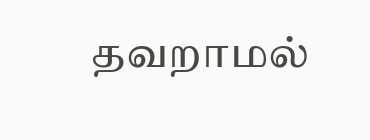தவறாமல்